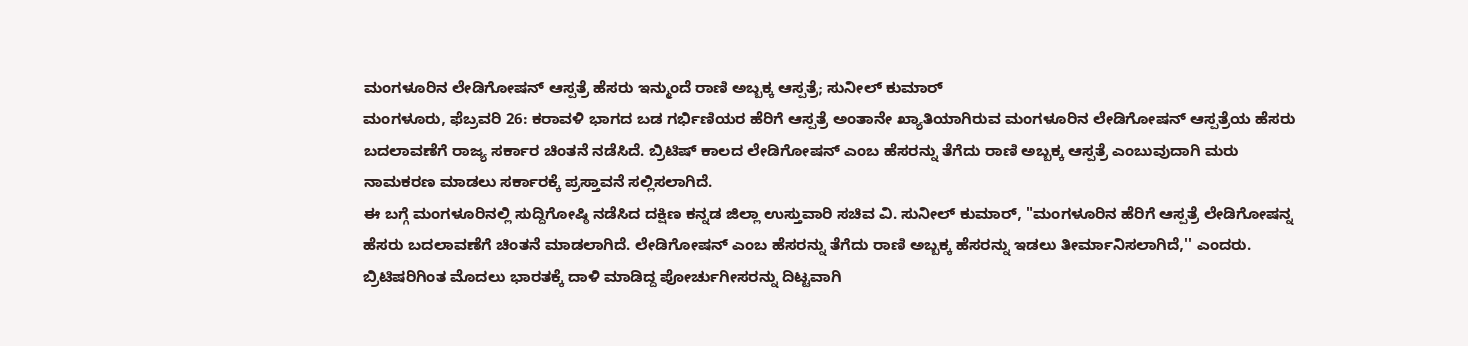ಮಂಗಳೂರಿನ ಲೇಡಿಗೋಷನ್ ಆಸ್ಪತ್ರೆ ಹೆಸರು ಇನ್ಮುಂದೆ ರಾಣಿ ಅಬ್ಬಕ್ಕ ಆಸ್ಪತ್ರೆ; ಸುನೀಲ್ ಕುಮಾರ್
ಮಂಗಳೂರು, ಫೆಬ್ರವರಿ 26: ಕರಾವಳಿ ಭಾಗದ ಬಡ ಗರ್ಭಿಣಿಯರ ಹೆರಿಗೆ ಆಸ್ಪತ್ರೆ ಅಂತಾನೇ ಖ್ಯಾತಿಯಾಗಿರುವ ಮಂಗಳೂರಿನ ಲೇಡಿಗೋಷನ್ ಆಸ್ಪತ್ರೆಯ ಹೆಸರು ಬದಲಾವಣೆಗೆ ರಾಜ್ಯ ಸರ್ಕಾರ ಚಿಂತನೆ ನಡೆಸಿದೆ. ಬ್ರಿಟಿಷ್ ಕಾಲದ ಲೇಡಿಗೋಷನ್ ಎಂಬ ಹೆಸರನ್ನು ತೆಗೆದು ರಾಣಿ ಅಬ್ಬಕ್ಕ ಆಸ್ಪತ್ರೆ ಎಂಬುವುದಾಗಿ ಮರು ನಾಮಕರಣ ಮಾಡಲು ಸರ್ಕಾರಕ್ಕೆ ಪ್ರಸ್ತಾವನೆ ಸಲ್ಲಿಸಲಾಗಿದೆ.
ಈ ಬಗ್ಗೆ ಮಂಗಳೂರಿನಲ್ಲಿ ಸುದ್ದಿಗೋಷ್ಠಿ ನಡೆಸಿದ ದಕ್ಷಿಣ ಕನ್ನಡ ಜಿಲ್ಲಾ ಉಸ್ತುವಾರಿ ಸಚಿವ ವಿ. ಸುನೀಲ್ ಕುಮಾರ್, "ಮಂಗಳೂರಿನ ಹೆರಿಗೆ ಆಸ್ಪತ್ರೆ ಲೇಡಿಗೋಷನ್ನ ಹೆಸರು ಬದಲಾವಣೆಗೆ ಚಿಂತನೆ ಮಾಡಲಾಗಿದೆ. ಲೇಡಿಗೋಷನ್ ಎಂಬ ಹೆಸರನ್ನು ತೆಗೆದು ರಾಣಿ ಅಬ್ಬಕ್ಕ ಹೆಸರನ್ನು ಇಡಲು ತೀರ್ಮಾನಿಸಲಾಗಿದೆ,'' ಎಂದರು.
ಬ್ರಿಟಿಷರಿಗಿಂತ ಮೊದಲು ಭಾರತಕ್ಕೆ ದಾಳಿ ಮಾಡಿದ್ದ ಪೋರ್ಚುಗೀಸರನ್ನು ದಿಟ್ಟವಾಗಿ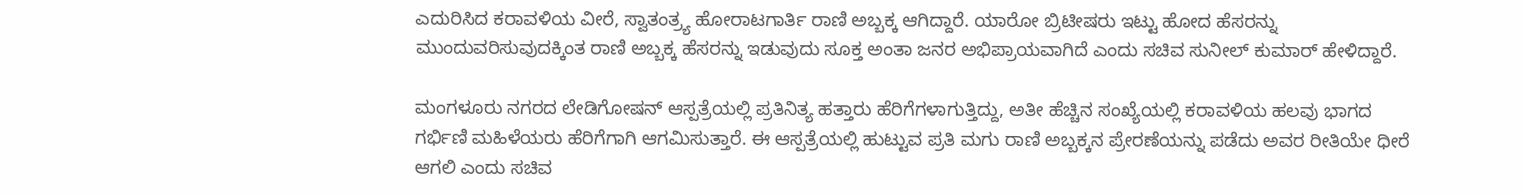ಎದುರಿಸಿದ ಕರಾವಳಿಯ ವೀರೆ, ಸ್ವಾತಂತ್ರ್ಯ ಹೋರಾಟಗಾರ್ತಿ ರಾಣಿ ಅಬ್ಬಕ್ಕ ಆಗಿದ್ದಾರೆ. ಯಾರೋ ಬ್ರಿಟೀಷರು ಇಟ್ಟು ಹೋದ ಹೆಸರನ್ನು ಮುಂದುವರಿಸುವುದಕ್ಕಿಂತ ರಾಣಿ ಅಬ್ಬಕ್ಕ ಹೆಸರನ್ನು ಇಡುವುದು ಸೂಕ್ತ ಅಂತಾ ಜನರ ಅಭಿಪ್ರಾಯವಾಗಿದೆ ಎಂದು ಸಚಿವ ಸುನೀಲ್ ಕುಮಾರ್ ಹೇಳಿದ್ದಾರೆ.

ಮಂಗಳೂರು ನಗರದ ಲೇಡಿಗೋಷನ್ ಆಸ್ಪತ್ರೆಯಲ್ಲಿ ಪ್ರತಿನಿತ್ಯ ಹತ್ತಾರು ಹೆರಿಗೆಗಳಾಗುತ್ತಿದ್ದು, ಅತೀ ಹೆಚ್ಚಿನ ಸಂಖ್ಯೆಯಲ್ಲಿ ಕರಾವಳಿಯ ಹಲವು ಭಾಗದ ಗರ್ಭಿಣಿ ಮಹಿಳೆಯರು ಹೆರಿಗೆಗಾಗಿ ಆಗಮಿಸುತ್ತಾರೆ. ಈ ಆಸ್ಪತ್ರೆಯಲ್ಲಿ ಹುಟ್ಟುವ ಪ್ರತಿ ಮಗು ರಾಣಿ ಅಬ್ಬಕ್ಕನ ಪ್ರೇರಣೆಯನ್ನು ಪಡೆದು ಅವರ ರೀತಿಯೇ ಧೀರೆ ಆಗಲಿ ಎಂದು ಸಚಿವ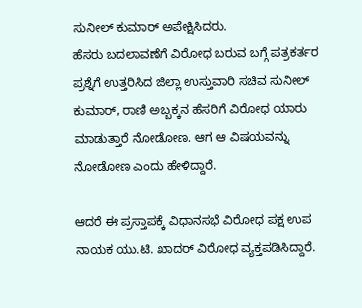ಸುನೀಲ್ ಕುಮಾರ್ ಅಪೇಕ್ಷಿಸಿದರು.
ಹೆಸರು ಬದಲಾವಣೆಗೆ ವಿರೋಧ ಬರುವ ಬಗ್ಗೆ ಪತ್ರಕರ್ತರ ಪ್ರಶ್ನೆಗೆ ಉತ್ತರಿಸಿದ ಜಿಲ್ಲಾ ಉಸ್ತುವಾರಿ ಸಚಿವ ಸುನೀಲ್ ಕುಮಾರ್, ರಾಣಿ ಅಬ್ಬಕ್ಕನ ಹೆಸರಿಗೆ ವಿರೋಧ ಯಾರು ಮಾಡುತ್ತಾರೆ ನೋಡೋಣ. ಆಗ ಆ ವಿಷಯವನ್ನು ನೋಡೋಣ ಎಂದು ಹೇಳಿದ್ದಾರೆ.

ಆದರೆ ಈ ಪ್ರಸ್ತಾಪಕ್ಕೆ ವಿಧಾನಸಭೆ ವಿರೋಧ ಪಕ್ಷ ಉಪ ನಾಯಕ ಯು.ಟಿ. ಖಾದರ್ ವಿರೋಧ ವ್ಯಕ್ತಪಡಿಸಿದ್ದಾರೆ.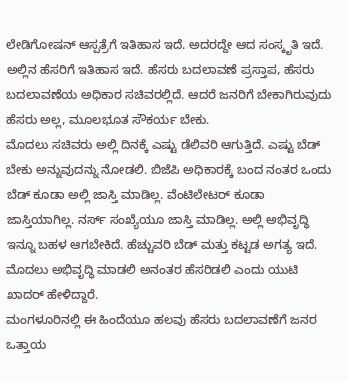ಲೇಡಿಗೋಷನ್ ಆಸ್ಪತ್ರೆಗೆ ಇತಿಹಾಸ ಇದೆ. ಅದರದ್ದೇ ಆದ ಸಂಸ್ಕೃತಿ ಇದೆ. ಅಲ್ಲಿನ ಹೆಸರಿಗೆ ಇತಿಹಾಸ ಇದೆ. ಹೆಸರು ಬದಲಾವಣೆ ಪ್ರಸ್ತಾಪ, ಹೆಸರು ಬದಲಾವಣೆಯ ಅಧಿಕಾರ ಸಚಿವರಲ್ಲಿದೆ. ಆದರೆ ಜನರಿಗೆ ಬೇಕಾಗಿರುವುದು ಹೆಸರು ಅಲ್ಲ, ಮೂಲಭೂತ ಸೌಕರ್ಯ ಬೇಕು.
ಮೊದಲು ಸಚಿವರು ಅಲ್ಲಿ ದಿನಕ್ಕೆ ಎಷ್ಟು ಡೆಲಿವರಿ ಆಗುತ್ತಿದೆ. ಎಷ್ಟು ಬೆಡ್ ಬೇಕು ಅನ್ನುವುದನ್ನು ನೋಡಲಿ. ಬಿಜೆಪಿ ಅಧಿಕಾರಕ್ಕೆ ಬಂದ ನಂತರ ಒಂದು ಬೆಡ್ ಕೂಡಾ ಅಲ್ಲಿ ಜಾಸ್ತಿ ಮಾಡಿಲ್ಲ. ವೆಂಟಿಲೇಟರ್ ಕೂಡಾ ಜಾಸ್ತಿಯಾಗಿಲ್ಲ. ನರ್ಸ್ ಸಂಖ್ಯೆಯೂ ಜಾಸ್ತಿ ಮಾಡಿಲ್ಲ. ಅಲ್ಲಿ ಅಭಿವೃದ್ಧಿ ಇನ್ನೂ ಬಹಳ ಆಗಬೇಕಿದೆ. ಹೆಚ್ಚುವರಿ ಬೆಡ್ ಮತ್ತು ಕಟ್ಟಡ ಅಗತ್ಯ ಇದೆ. ಮೊದಲು ಅಭಿವೃದ್ಧಿ ಮಾಡಲಿ ಅನಂತರ ಹೆಸರಿಡಲಿ ಎಂದು ಯುಟಿ ಖಾದರ್ ಹೇಳಿದ್ದಾರೆ.
ಮಂಗಳೂರಿನಲ್ಲಿ ಈ ಹಿಂದೆಯೂ ಹಲವು ಹೆಸರು ಬದಲಾವಣೆಗೆ ಜನರ ಒತ್ತಾಯ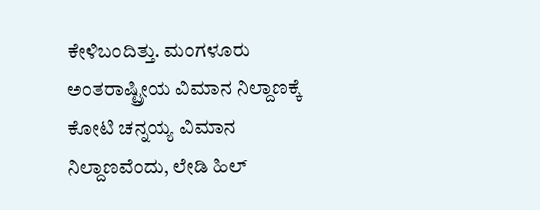ಕೇಳಿಬಂದಿತ್ತು. ಮಂಗಳೂರು ಅಂತರಾಷ್ಟ್ರೀಯ ವಿಮಾನ ನಿಲ್ದಾಣಕ್ಕೆ ಕೋಟಿ ಚನ್ನಯ್ಯ ವಿಮಾನ ನಿಲ್ದಾಣವೆಂದು, ಲೇಡಿ ಹಿಲ್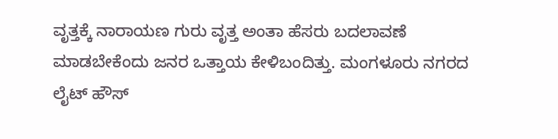ವೃತ್ತಕ್ಕೆ ನಾರಾಯಣ ಗುರು ವೃತ್ತ ಅಂತಾ ಹೆಸರು ಬದಲಾವಣೆ ಮಾಡಬೇಕೆಂದು ಜನರ ಒತ್ತಾಯ ಕೇಳಿಬಂದಿತ್ತು. ಮಂಗಳೂರು ನಗರದ ಲೈಟ್ ಹೌಸ್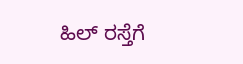ಹಿಲ್ ರಸ್ತೆಗೆ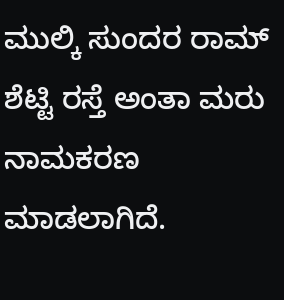ಮುಲ್ಕಿ ಸುಂದರ ರಾಮ್ ಶೆಟ್ಟಿ ರಸ್ತೆ ಅಂತಾ ಮರು ನಾಮಕರಣ ಮಾಡಲಾಗಿದೆ.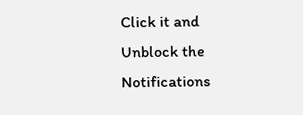Click it and Unblock the Notifications